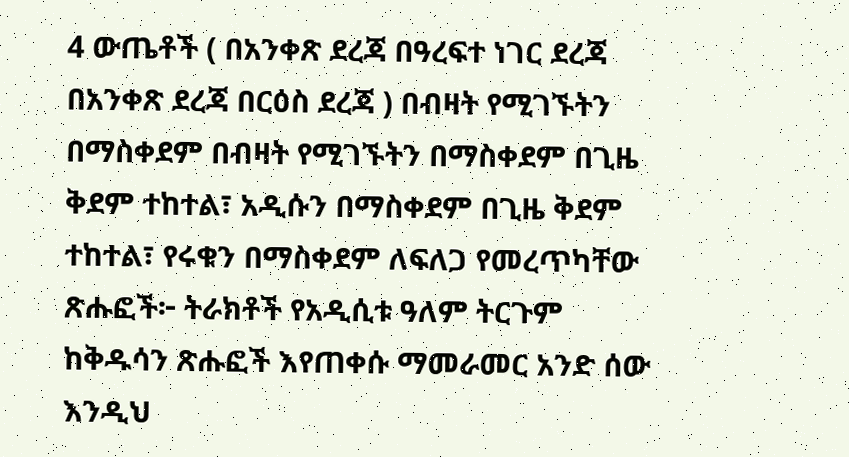4 ውጤቶች ( በአንቀጽ ደረጃ በዓረፍተ ነገር ደረጃ በአንቀጽ ደረጃ በርዕስ ደረጃ ) በብዛት የሚገኙትን በማስቀደም በብዛት የሚገኙትን በማስቀደም በጊዜ ቅደም ተከተል፣ አዲሱን በማስቀደም በጊዜ ቅደም ተከተል፣ የሩቁን በማስቀደም ለፍለጋ የመረጥካቸው ጽሑፎች፦ ትራክቶች የአዲሲቱ ዓለም ትርጉም ከቅዱሳን ጽሑፎች እየጠቀሱ ማመራመር አንድ ሰው እንዲህ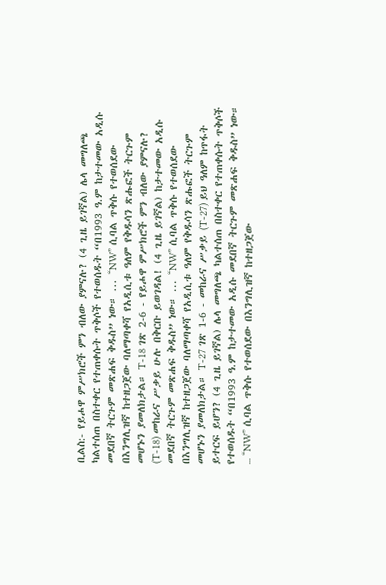ቢልስ:- የይሖዋ ምሥክሮች ምን ብለው ያምናሉ? (4 ጊዜ ይገኛል) ሌላ መግለጫ ካልተሰጠ በስተቀር የተጠቀሱት ጥቅሶች የተወሰዱት “በ1993 ዓ.ም ከታተመው አዲሱ መደበኛ ትርጉም መጽሐፍ ቅዱስ” ነው። ... “NW” ሲባል ጥቅሱ የተወሰደው በእንግሊዝኛ ከተዘጋጀው ባለማጣቀሻ የአዲሲቱ ዓለም የቅዱሳን ጽሑፎች ትርጉም መሆኑን ያመለክታል። T-18 ገጽ 2-6 - የይሖዋ ምሥክሮች ምን ብለው ያምናሉ? (T-18) መከራና ሥቃይ ሁሉ በቅርቡ ይወገዳል! (4 ጊዜ ይገኛል) ከታተመው አዲሱ መደበኛ ትርጉም መጽሐፍ ቅዱስ” ነው። ... “NW” ሲባል ጥቅሱ የተወሰደው በእንግሊዝኛ ከተዘጋጀው ባለማጣቀሻ የአዲሲቱ ዓለም የቅዱሳን ጽሑፎች ትርጉም መሆኑን ያመለክታል። T-27 ገጽ 1-6 - መከራና ሥቃይ (T-27) ይህ ዓለም ከጥፋት ይተርፍ ይሆን? (4 ጊዜ ይገኛል) ሌላ መግለጫ ካልተሰጠ በስተቀር የተጠቀሱት ጥቅሶች የተወሰዱት “በ1993 ዓ.ም ከታተመው አዲሱ መደበኛ ትርጉም መጽሐፍ ቅዱስ” ነው። ... “NW” ሲባል ጥቅሱ የተወሰደው በእንግሊዝኛ ከተዘጋጀው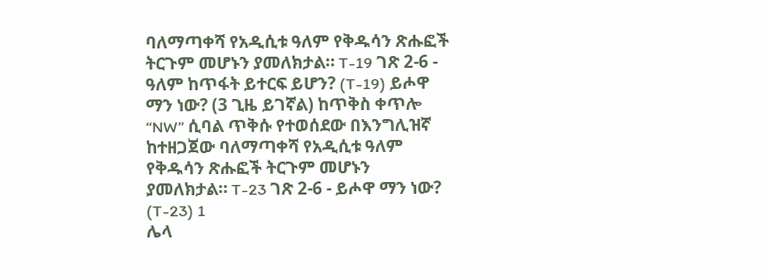ባለማጣቀሻ የአዲሲቱ ዓለም የቅዱሳን ጽሑፎች ትርጉም መሆኑን ያመለክታል። T-19 ገጽ 2-6 - ዓለም ከጥፋት ይተርፍ ይሆን? (T-19) ይሖዋ ማን ነው? (3 ጊዜ ይገኛል) ከጥቅስ ቀጥሎ “NW” ሲባል ጥቅሱ የተወሰደው በእንግሊዝኛ ከተዘጋጀው ባለማጣቀሻ የአዲሲቱ ዓለም የቅዱሳን ጽሑፎች ትርጉም መሆኑን ያመለክታል። T-23 ገጽ 2-6 - ይሖዋ ማን ነው? (T-23) 1
ሌላ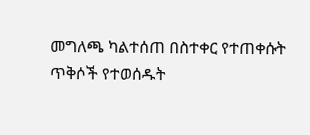መግለጫ ካልተሰጠ በስተቀር የተጠቀሱት ጥቅሶች የተወሰዱት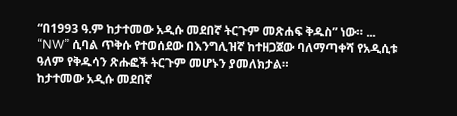“በ1993 ዓ.ም ከታተመው አዲሱ መደበኛ ትርጉም መጽሐፍ ቅዱስ” ነው። ... “NW” ሲባል ጥቅሱ የተወሰደው በእንግሊዝኛ ከተዘጋጀው ባለማጣቀሻ የአዲሲቱ ዓለም የቅዱሳን ጽሑፎች ትርጉም መሆኑን ያመለክታል።
ከታተመው አዲሱ መደበኛ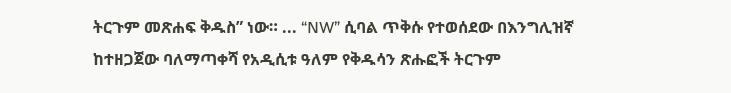ትርጉም መጽሐፍ ቅዱስ” ነው። ... “NW” ሲባል ጥቅሱ የተወሰደው በእንግሊዝኛ ከተዘጋጀው ባለማጣቀሻ የአዲሲቱ ዓለም የቅዱሳን ጽሑፎች ትርጉም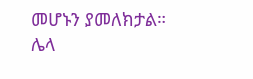መሆኑን ያመለክታል።
ሌላ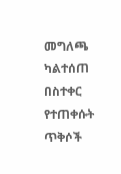መግለጫ ካልተሰጠ በስተቀር የተጠቀሱት ጥቅሶች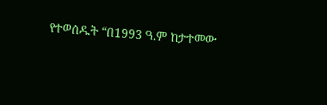የተወሰዱት “በ1993 ዓ.ም ከታተመው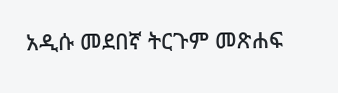አዲሱ መደበኛ ትርጉም መጽሐፍ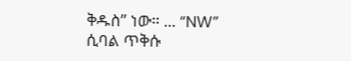ቅዱስ” ነው። ... “NW” ሲባል ጥቅሱ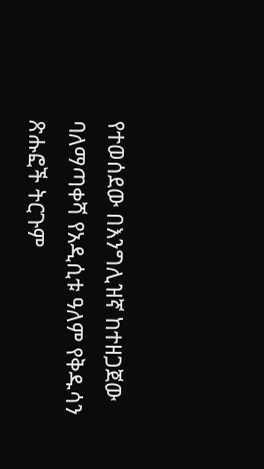የተወሰደው በእንግሊዝኛ ከተዘጋጀው ባለማጣቀሻ የአዲሲቱ ዓለም የቅዱሳን ጽሑፎች ትርጉም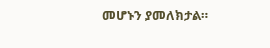መሆኑን ያመለክታል።